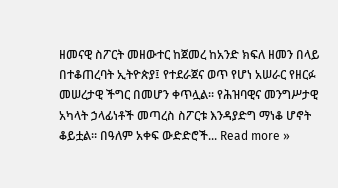ዘመናዊ ስፖርት መዘውተር ከጀመረ ከአንድ ክፍለ ዘመን በላይ በተቆጠረባት ኢትዮጵያ፤ የተደራጀና ወጥ የሆነ አሠራር የዘርፉ መሠረታዊ ችግር በመሆን ቀጥሏል። የሕዝባዊና መንግሥታዊ አካላት ኃላፊነቶች መጣረስ ስፖርቱ እንዳያድግ ማነቆ ሆኖት ቆይቷል። በዓለም አቀፍ ውድድሮች... Read more »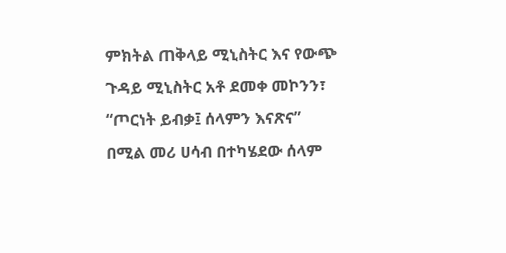ምክትል ጠቅላይ ሚኒስትር እና የውጭ ጉዳይ ሚኒስትር አቶ ደመቀ መኮንን፣ “ጦርነት ይብቃ፤ ሰላምን እናጽና” በሚል መሪ ሀሳብ በተካሄደው ሰላም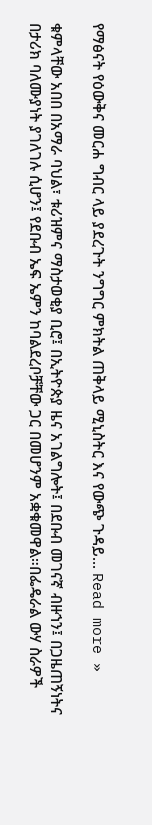የማፅናት የዕውቅና መርሐ ግብር ላይ ያደረጉት ንግግር ምክትል ጠቅላይ ሚኒስትር እና የውጭ ጉዳይ... Read more »

ቁምላቸው አበበ በአማራ ባህል፣ ቱሪዝምና ማስታወቂያ ቢሮ፤ በኢትዮጵያ ዜና አገልግሎት፤ በደቡብ መገናኛ ብዙኀን፤ በጋዜጠኝነትና በታሪክ ባለሙያነት ያገለገሉ ሲሆን፤ የደቡብ ኤፍ ኤምን ከባልደረቦቻቸው ጋር በመሆንም አቋቁመዋል።በፌዴራል ውሃ ስራዎች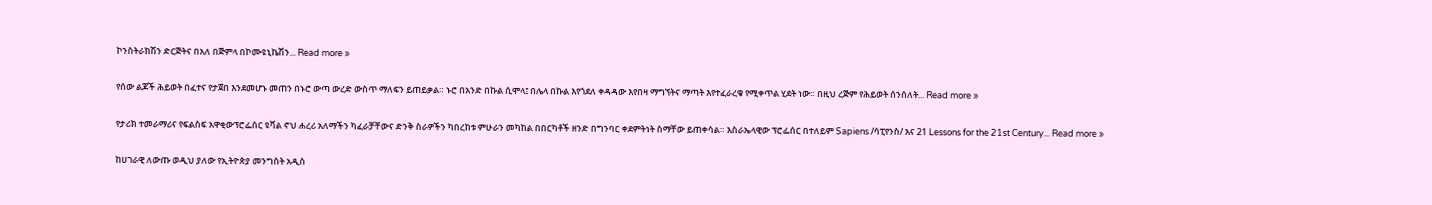ኮንስትራክሽን ድርጅትና በአለ በጅምላ በኮሙዩኒኬሽን... Read more »

የሰው ልጆች ሕይወት በፈተና የታጀበ እንደመሆኑ መጠን በኑሮ ውጣ ውረድ ውስጥ ማለፍን ይጠይቃል። ኑሮ በአንድ በኩል ሲሞላ፤ በሌላ በኩል እየጎደለ ቀዳዳው እየበዛ ማግኘትና ማጣት እየተፈራረቁ የሚቀጥል ሂደት ነው። በዚህ ረጅም የሕይወት ሰንሰለት... Read more »

የታሪክ ተመራማሪና የፍልስፍ አዋቂውፕሮፌሰር ዩቫል ኖህ ሐረሪ አለማችን ካፈራቻቸውና ድንቅ ስራዎችን ካበረከቱ ምሁራን መካከል በበርካቶች ዘንድ በግንባር ቀደምትነት ስማቸው ይጠቀሳል። እስራኤላዊው ፕሮፌሰር በተለይም Sapiens /ሳፒየንስ/ እና 21 Lessons for the 21st Century... Read more »

ከሀገራዊ ለውጡ ወዲህ ያለው የኢትዮጵያ መንግስት አዲስ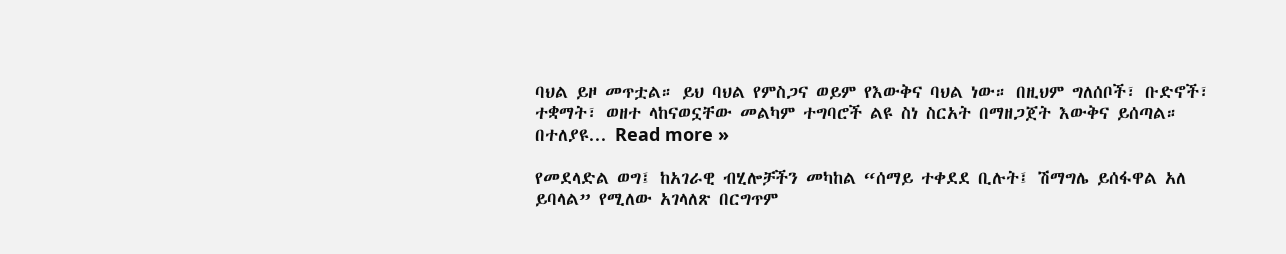ባህል ይዞ መጥቷል። ይህ ባህል የምስጋና ወይም የእውቅና ባህል ነው። በዚህም ግለሰቦች፣ ቡድኖች፣ ተቋማት፣ ወዘተ ላከናወኗቸው መልካም ተግባሮች ልዩ ስነ ስርአት በማዘጋጀት እውቅና ይሰጣል። በተለያዩ... Read more »

የመደላድል ወግ፤ ከአገራዊ ብሂሎቻችን መካከል “ሰማይ ተቀደደ ቢሉት፤ ሽማግሌ ይሰፋዋል አለ ይባላል” የሚለው አገላለጽ በርግጥም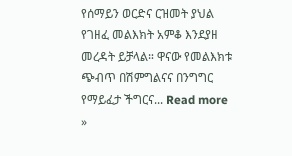የሰማይን ወርድና ርዝመት ያህል የገዘፈ መልእክት አምቆ እንደያዘ መረዳት ይቻላል። ዋናው የመልእክቱ ጭብጥ በሽምግልናና በንግግር የማይፈታ ችግርና... Read more »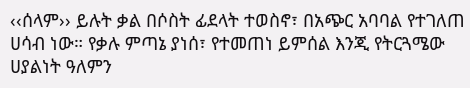‹‹ሰላም›› ይሉት ቃል በሶስት ፊደላት ተወስኖ፣ በአጭር አባባል የተገለጠ ሀሳብ ነው። የቃሉ ምጣኔ ያነሰ፣ የተመጠነ ይምሰል እንጂ የትርጓሜው ሀያልነት ዓለምን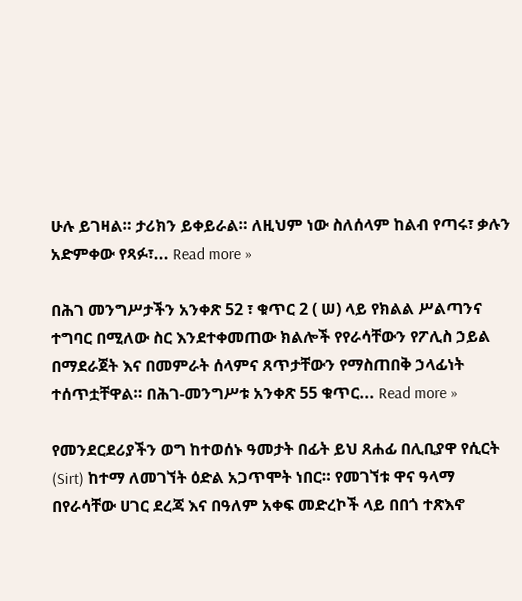ሁሉ ይገዛል። ታሪክን ይቀይራል። ለዚህም ነው ስለሰላም ከልብ የጣሩ፣ ቃሉን አድምቀው የጻፉ፣... Read more »

በሕገ መንግሥታችን አንቀጽ 52 ፣ ቁጥር 2 ( ሠ) ላይ የክልል ሥልጣንና ተግባር በሚለው ስር እንደተቀመጠው ክልሎች የየራሳቸውን የፖሊስ ኃይል በማደራጀት እና በመምራት ሰላምና ጸጥታቸውን የማስጠበቅ ኃላፊነት ተሰጥቷቸዋል። በሕገ-መንግሥቱ አንቀጽ 55 ቁጥር... Read more »

የመንደርደሪያችን ወግ ከተወሰኑ ዓመታት በፊት ይህ ጸሐፊ በሊቢያዋ የሲርት (Sirt) ከተማ ለመገኘት ዕድል አጋጥሞት ነበር። የመገኘቱ ዋና ዓላማ በየራሳቸው ሀገር ደረጃ እና በዓለም አቀፍ መድረኮች ላይ በበጎ ተጽእኖ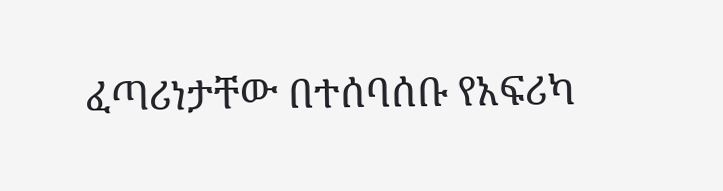ፈጣሪነታቸው በተሰባሰቡ የአፍሪካ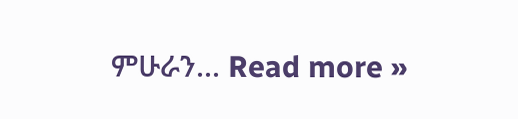ምሁራን... Read more »